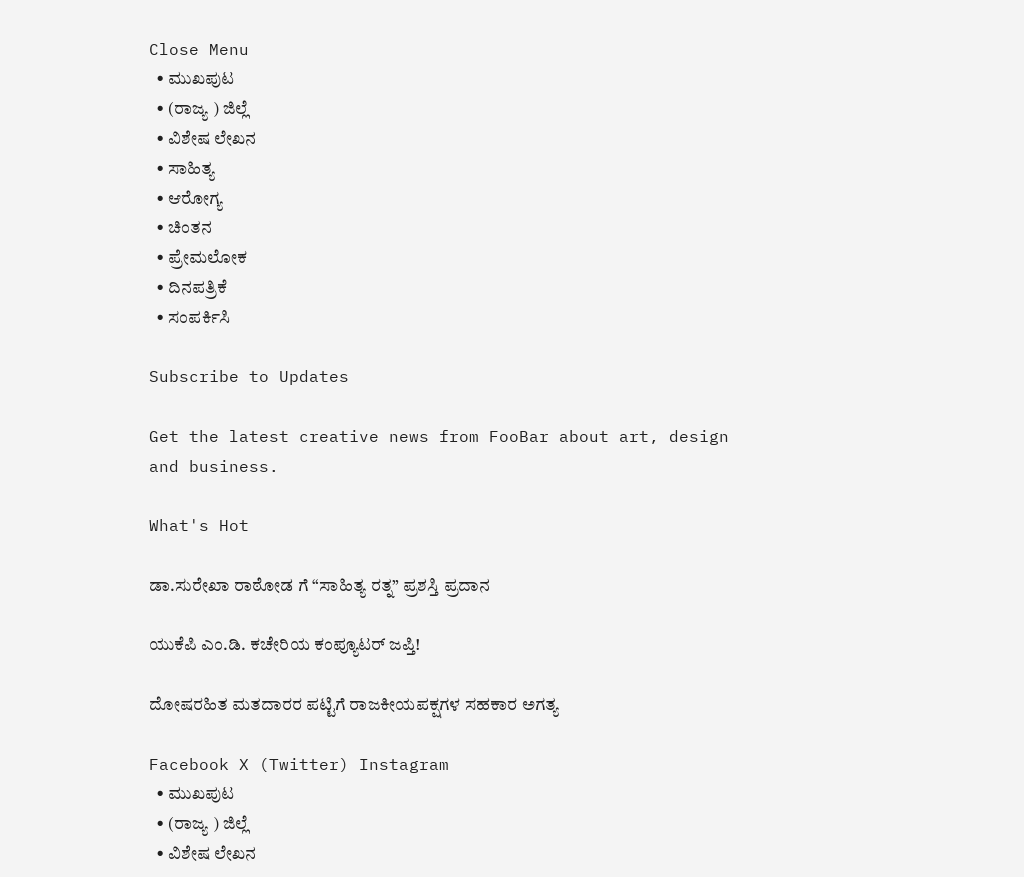Close Menu
  • ಮುಖಪುಟ
  • (ರಾಜ್ಯ ) ಜಿಲ್ಲೆ
  • ವಿಶೇಷ ಲೇಖನ
  • ಸಾಹಿತ್ಯ
  • ಆರೋಗ್ಯ
  • ಚಿಂತನ
  • ಪ್ರೇಮಲೋಕ
  • ದಿನಪತ್ರಿಕೆ
  • ಸಂಪರ್ಕಿಸಿ

Subscribe to Updates

Get the latest creative news from FooBar about art, design and business.

What's Hot

ಡಾ.ಸುರೇಖಾ ರಾಠೋಡ ಗೆ “ಸಾಹಿತ್ಯ ರತ್ನ” ಪ್ರಶಸ್ತಿ ಪ್ರದಾನ

ಯುಕೆಪಿ ಎಂ.ಡಿ. ಕಚೇರಿಯ ಕಂಪ್ಯೂಟರ್ ಜಪ್ತಿ!

ದೋಷರಹಿತ ಮತದಾರರ ಪಟ್ಟಿಗೆ ರಾಜಕೀಯಪಕ್ಷಗಳ ಸಹಕಾರ ಅಗತ್ಯ

Facebook X (Twitter) Instagram
  • ಮುಖಪುಟ
  • (ರಾಜ್ಯ ) ಜಿಲ್ಲೆ
  • ವಿಶೇಷ ಲೇಖನ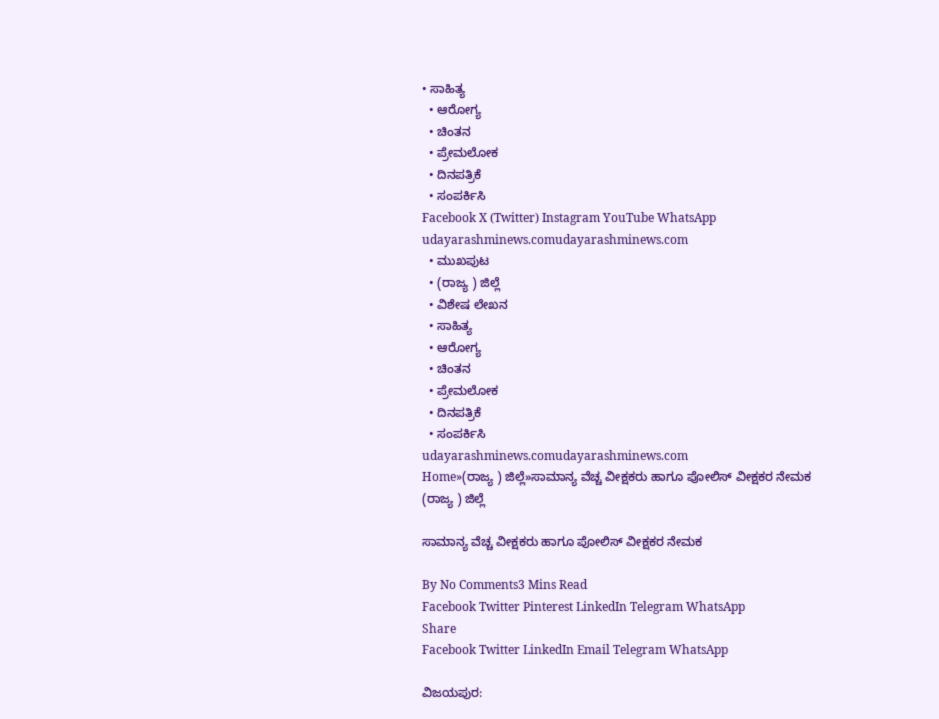• ಸಾಹಿತ್ಯ
  • ಆರೋಗ್ಯ
  • ಚಿಂತನ
  • ಪ್ರೇಮಲೋಕ
  • ದಿನಪತ್ರಿಕೆ
  • ಸಂಪರ್ಕಿಸಿ
Facebook X (Twitter) Instagram YouTube WhatsApp
udayarashminews.comudayarashminews.com
  • ಮುಖಪುಟ
  • (ರಾಜ್ಯ ) ಜಿಲ್ಲೆ
  • ವಿಶೇಷ ಲೇಖನ
  • ಸಾಹಿತ್ಯ
  • ಆರೋಗ್ಯ
  • ಚಿಂತನ
  • ಪ್ರೇಮಲೋಕ
  • ದಿನಪತ್ರಿಕೆ
  • ಸಂಪರ್ಕಿಸಿ
udayarashminews.comudayarashminews.com
Home»(ರಾಜ್ಯ ) ಜಿಲ್ಲೆ»ಸಾಮಾನ್ಯ ವೆಚ್ಚ ವೀಕ್ಷಕರು ಹಾಗೂ ಪೋಲಿಸ್ ವೀಕ್ಷಕರ ನೇಮಕ
(ರಾಜ್ಯ ) ಜಿಲ್ಲೆ

ಸಾಮಾನ್ಯ ವೆಚ್ಚ ವೀಕ್ಷಕರು ಹಾಗೂ ಪೋಲಿಸ್ ವೀಕ್ಷಕರ ನೇಮಕ

By No Comments3 Mins Read
Facebook Twitter Pinterest LinkedIn Telegram WhatsApp
Share
Facebook Twitter LinkedIn Email Telegram WhatsApp

ವಿಜಯಪುರ: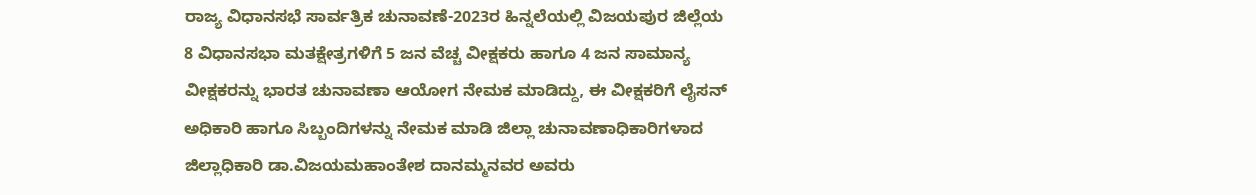ರಾಜ್ಯ ವಿಧಾನಸಭೆ ಸಾರ್ವತ್ರಿಕ ಚುನಾವಣೆ-2023ರ ಹಿನ್ನಲೆಯಲ್ಲಿ ವಿಜಯಪುರ ಜಿಲ್ಲೆಯ 8 ವಿಧಾನಸಭಾ ಮತಕ್ಷೇತ್ರಗಳಿಗೆ 5 ಜನ ವೆಚ್ಚ ವೀಕ್ಷಕರು ಹಾಗೂ 4 ಜನ ಸಾಮಾನ್ಯ ವೀಕ್ಷಕರನ್ನು ಭಾರತ ಚುನಾವಣಾ ಆಯೋಗ ನೇಮಕ ಮಾಡಿದ್ದು, ಈ ವೀಕ್ಷಕರಿಗೆ ಲೈಸನ್ ಅಧಿಕಾರಿ ಹಾಗೂ ಸಿಬ್ಬಂದಿಗಳನ್ನು ನೇಮಕ ಮಾಡಿ ಜಿಲ್ಲಾ ಚುನಾವಣಾಧಿಕಾರಿಗಳಾದ ಜಿಲ್ಲಾಧಿಕಾರಿ ಡಾ.ವಿಜಯಮಹಾಂತೇಶ ದಾನಮ್ಮನವರ ಅವರು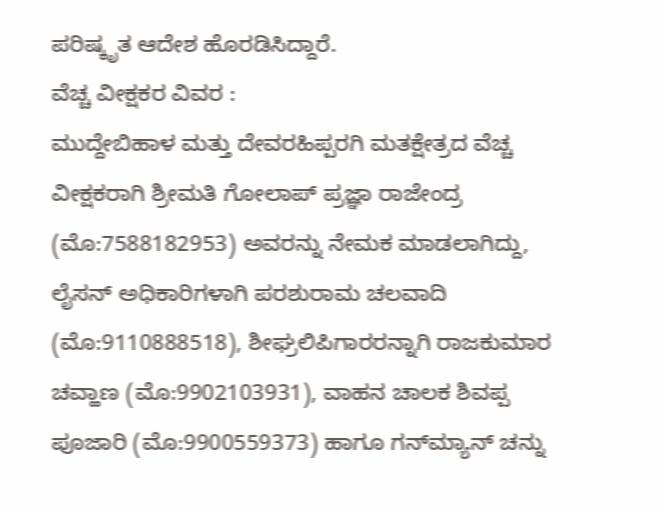ಪರಿಷ್ಕೃತ ಆದೇಶ ಹೊರಡಿಸಿದ್ದಾರೆ.
ವೆಚ್ಚ ವೀಕ್ಷಕರ ವಿವರ :
ಮುದ್ದೇಬಿಹಾಳ ಮತ್ತು ದೇವರಹಿಪ್ಪರಗಿ ಮತಕ್ಷೇತ್ರದ ವೆಚ್ಚ ವೀಕ್ಷಕರಾಗಿ ಶ್ರೀಮತಿ ಗೋಲಾಪ್ ಪ್ರಜ್ಞಾ ರಾಜೇಂದ್ರ (ಮೊ:7588182953) ಅವರನ್ನು ನೇಮಕ ಮಾಡಲಾಗಿದ್ದು, ಲೈಸನ್ ಅಧಿಕಾರಿಗಳಾಗಿ ಪರಶುರಾಮ ಚಲವಾದಿ (ಮೊ:9110888518), ಶೀಘ್ರಲಿಪಿಗಾರರನ್ನಾಗಿ ರಾಜಕುಮಾರ ಚವ್ಹಾಣ (ಮೊ:9902103931), ವಾಹನ ಚಾಲಕ ಶಿವಪ್ಪ ಪೂಜಾರಿ (ಮೊ:9900559373) ಹಾಗೂ ಗನ್‌ಮ್ಯಾನ್ ಚನ್ನು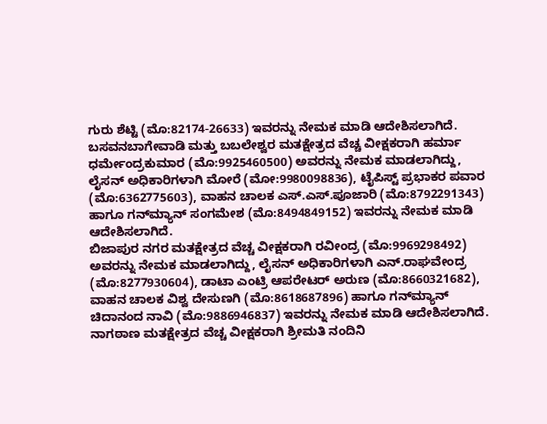ಗುರು ಶೆಟ್ಟಿ (ಮೊ:82174-26633) ಇವರನ್ನು ನೇಮಕ ಮಾಡಿ ಆದೇಶಿಸಲಾಗಿದೆ.
ಬಸವನಬಾಗೇವಾಡಿ ಮತ್ತು ಬಬಲೇಶ್ವರ ಮತಕ್ಷೇತ್ರದ ವೆಚ್ಚ ವೀಕ್ಷಕರಾಗಿ ಹರ್ಮಾ ಧರ್ಮೇಂದ್ರಕುಮಾರ (ಮೊ:9925460500) ಅವರನ್ನು ನೇಮಕ ಮಾಡಲಾಗಿದ್ದು, ಲೈಸನ್ ಅಧಿಕಾರಿಗಳಾಗಿ ಮೋರೆ (ಮೋ:9980098836), ಟೈಪಿಸ್ಟ್ ಪ್ರಭಾಕರ ಪವಾರ (ಮೊ:6362775603), ವಾಹನ ಚಾಲಕ ಎಸ್.ಎಸ್.ಪೂಜಾರಿ (ಮೊ:8792291343) ಹಾಗೂ ಗನ್‌ಮ್ಯಾನ್ ಸಂಗಮೇಶ (ಮೊ:8494849152) ಇವರನ್ನು ನೇಮಕ ಮಾಡಿ ಆದೇಶಿಸಲಾಗಿದೆ.
ಬಿಜಾಪುರ ನಗರ ಮತಕ್ಷೇತ್ರದ ವೆಚ್ಚ ವೀಕ್ಷಕರಾಗಿ ರವೀಂದ್ರ (ಮೊ:9969298492) ಅವರನ್ನು ನೇಮಕ ಮಾಡಲಾಗಿದ್ದು, ಲೈಸನ್ ಅಧಿಕಾರಿಗಳಾಗಿ ಎನ್.ರಾಘವೇಂದ್ರ (ಮೊ:8277930604), ಡಾಟಾ ಎಂಟ್ರಿ ಆಪರೇಟರ್ ಅರುಣ (ಮೊ:8660321682), ವಾಹನ ಚಾಲಕ ವಿಶ್ವ ದೇಸುಣಗಿ (ಮೊ:8618687896) ಹಾಗೂ ಗನ್‌ಮ್ಯಾನ್ ಚಿದಾನಂದ ನಾವಿ (ಮೊ:9886946837) ಇವರನ್ನು ನೇಮಕ ಮಾಡಿ ಆದೇಶಿಸಲಾಗಿದೆ.
ನಾಗಠಾಣ ಮತಕ್ಷೇತ್ರದ ವೆಚ್ಚ ವೀಕ್ಷಕರಾಗಿ ಶ್ರೀಮತಿ ನಂದಿನಿ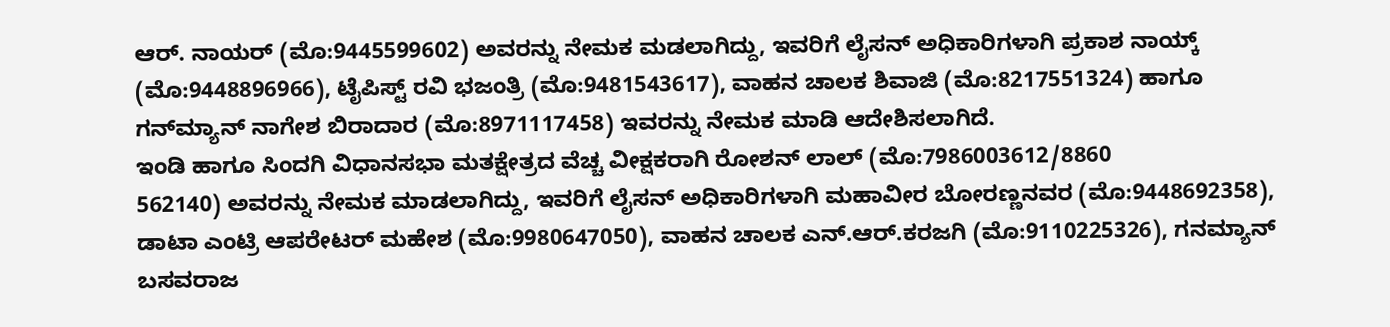ಆರ್. ನಾಯರ್ (ಮೊ:9445599602) ಅವರನ್ನು ನೇಮಕ ಮಡಲಾಗಿದ್ದು, ಇವರಿಗೆ ಲೈಸನ್ ಅಧಿಕಾರಿಗಳಾಗಿ ಪ್ರಕಾಶ ನಾಯ್ಕ್ (ಮೊ:9448896966), ಟೈಪಿಸ್ಟ್ ರವಿ ಭಜಂತ್ರಿ (ಮೊ:9481543617), ವಾಹನ ಚಾಲಕ ಶಿವಾಜಿ (ಮೊ:8217551324) ಹಾಗೂ ಗನ್‌ಮ್ಯಾನ್ ನಾಗೇಶ ಬಿರಾದಾರ (ಮೊ:8971117458) ಇವರನ್ನು ನೇಮಕ ಮಾಡಿ ಆದೇಶಿಸಲಾಗಿದೆ.
ಇಂಡಿ ಹಾಗೂ ಸಿಂದಗಿ ವಿಧಾನಸಭಾ ಮತಕ್ಷೇತ್ರದ ವೆಚ್ಚ ವೀಕ್ಷಕರಾಗಿ ರೋಶನ್ ಲಾಲ್ (ಮೊ:7986003612/8860
562140) ಅವರನ್ನು ನೇಮಕ ಮಾಡಲಾಗಿದ್ದು, ಇವರಿಗೆ ಲೈಸನ್ ಅಧಿಕಾರಿಗಳಾಗಿ ಮಹಾವೀರ ಬೋರಣ್ಣನವರ (ಮೊ:9448692358), ಡಾಟಾ ಎಂಟ್ರಿ ಆಪರೇಟರ್ ಮಹೇಶ (ಮೊ:9980647050), ವಾಹನ ಚಾಲಕ ಎನ್.ಆರ್.ಕರಜಗಿ (ಮೊ:9110225326), ಗನಮ್ಯಾನ್ ಬಸವರಾಜ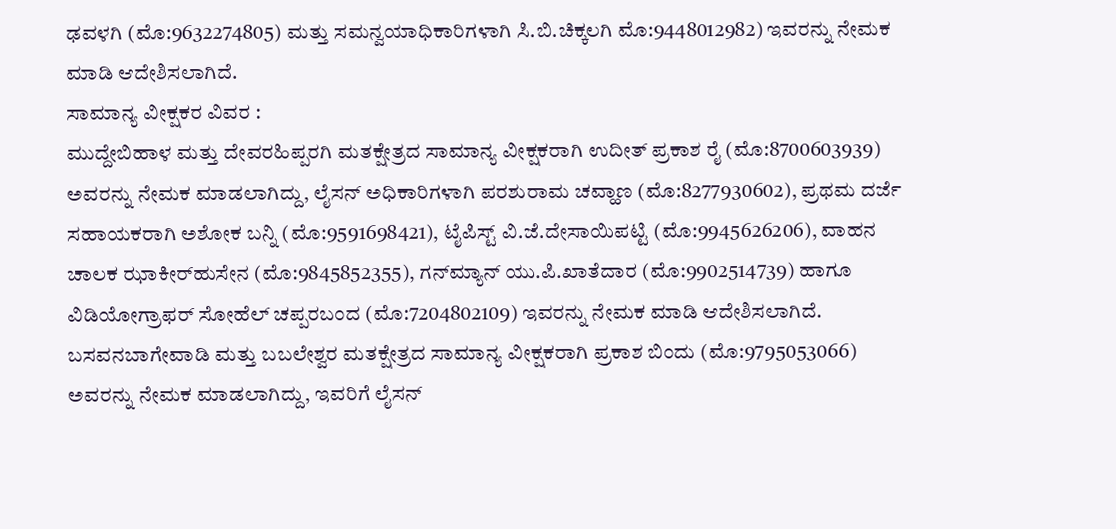ಢವಳಗಿ (ಮೊ:9632274805) ಮತ್ತು ಸಮನ್ವಯಾಧಿಕಾರಿಗಳಾಗಿ ಸಿ.ಬಿ.ಚಿಕ್ಕಲಗಿ ಮೊ:9448012982) ಇವರನ್ನು ನೇಮಕ ಮಾಡಿ ಆದೇಶಿಸಲಾಗಿದೆ.
ಸಾಮಾನ್ಯ ವೀಕ್ಷಕರ ವಿವರ :
ಮುದ್ದೇಬಿಹಾಳ ಮತ್ತು ದೇವರಹಿಪ್ಪರಗಿ ಮತಕ್ಷೇತ್ರದ ಸಾಮಾನ್ಯ ವೀಕ್ಷಕರಾಗಿ ಉದೀತ್ ಪ್ರಕಾಶ ರೈ (ಮೊ:8700603939) ಅವರನ್ನು ನೇಮಕ ಮಾಡಲಾಗಿದ್ದು, ಲೈಸನ್ ಅಧಿಕಾರಿಗಳಾಗಿ ಪರಶುರಾಮ ಚವ್ಹಾಣ (ಮೊ:8277930602), ಪ್ರಥಮ ದರ್ಜೆ ಸಹಾಯಕರಾಗಿ ಅಶೋಕ ಬನ್ನಿ (ಮೊ:9591698421), ಟೈಪಿಸ್ಟ್ ವಿ.ಜೆ.ದೇಸಾಯಿಪಟ್ಟಿ (ಮೊ:9945626206), ವಾಹನ ಚಾಲಕ ಝಾಕೀರ್‌ಹುಸೇನ (ಮೊ:9845852355), ಗನ್‌ಮ್ಯಾನ್ ಯು.ಪಿ.ಖಾತೆದಾರ (ಮೊ:9902514739) ಹಾಗೂ ವಿಡಿಯೋಗ್ರಾಫರ್ ಸೋಹೆಲ್ ಚಪ್ಪರಬಂದ (ಮೊ:7204802109) ಇವರನ್ನು ನೇಮಕ ಮಾಡಿ ಆದೇಶಿಸಲಾಗಿದೆ.
ಬಸವನಬಾಗೇವಾಡಿ ಮತ್ತು ಬಬಲೇಶ್ವರ ಮತಕ್ಷೇತ್ರದ ಸಾಮಾನ್ಯ ವೀಕ್ಷಕರಾಗಿ ಪ್ರಕಾಶ ಬಿಂದು (ಮೊ:9795053066) ಅವರನ್ನು ನೇಮಕ ಮಾಡಲಾಗಿದ್ದು, ಇವರಿಗೆ ಲೈಸನ್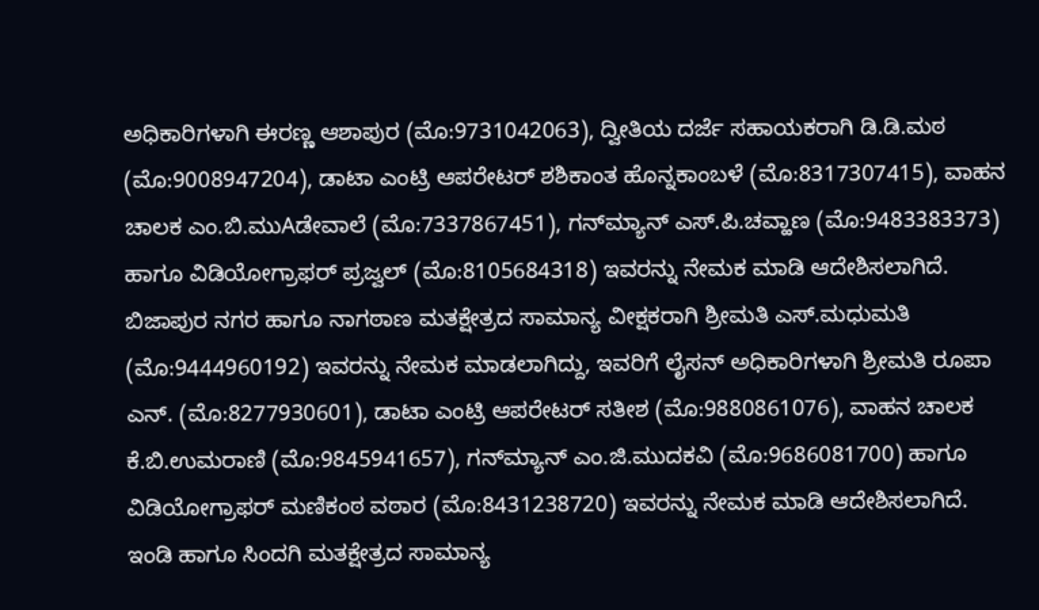ಅಧಿಕಾರಿಗಳಾಗಿ ಈರಣ್ಣ ಆಶಾಪುರ (ಮೊ:9731042063), ದ್ವೀತಿಯ ದರ್ಜೆ ಸಹಾಯಕರಾಗಿ ಡಿ.ಡಿ.ಮಠ (ಮೊ:9008947204), ಡಾಟಾ ಎಂಟ್ರಿ ಆಪರೇಟರ್ ಶಶಿಕಾಂತ ಹೊನ್ನಕಾಂಬಳೆ (ಮೊ:8317307415), ವಾಹನ ಚಾಲಕ ಎಂ.ಬಿ.ಮುAಡೇವಾಲೆ (ಮೊ:7337867451), ಗನ್‌ಮ್ಯಾನ್ ಎಸ್.ಪಿ.ಚವ್ಹಾಣ (ಮೊ:9483383373) ಹಾಗೂ ವಿಡಿಯೋಗ್ರಾಫರ್ ಪ್ರಜ್ವಲ್ (ಮೊ:8105684318) ಇವರನ್ನು ನೇಮಕ ಮಾಡಿ ಆದೇಶಿಸಲಾಗಿದೆ.
ಬಿಜಾಪುರ ನಗರ ಹಾಗೂ ನಾಗಠಾಣ ಮತಕ್ಷೇತ್ರದ ಸಾಮಾನ್ಯ ವೀಕ್ಷಕರಾಗಿ ಶ್ರೀಮತಿ ಎಸ್.ಮಧುಮತಿ (ಮೊ:9444960192) ಇವರನ್ನು ನೇಮಕ ಮಾಡಲಾಗಿದ್ದು, ಇವರಿಗೆ ಲೈಸನ್ ಅಧಿಕಾರಿಗಳಾಗಿ ಶ್ರೀಮತಿ ರೂಪಾ ಎನ್. (ಮೊ:8277930601), ಡಾಟಾ ಎಂಟ್ರಿ ಆಪರೇಟರ್ ಸತೀಶ (ಮೊ:9880861076), ವಾಹನ ಚಾಲಕ ಕೆ.ಬಿ.ಉಮರಾಣಿ (ಮೊ:9845941657), ಗನ್‌ಮ್ಯಾನ್ ಎಂ.ಜಿ.ಮುದಕವಿ (ಮೊ:9686081700) ಹಾಗೂ ವಿಡಿಯೋಗ್ರಾಫರ್ ಮಣಿಕಂಠ ವಠಾರ (ಮೊ:8431238720) ಇವರನ್ನು ನೇಮಕ ಮಾಡಿ ಆದೇಶಿಸಲಾಗಿದೆ.
ಇಂಡಿ ಹಾಗೂ ಸಿಂದಗಿ ಮತಕ್ಷೇತ್ರದ ಸಾಮಾನ್ಯ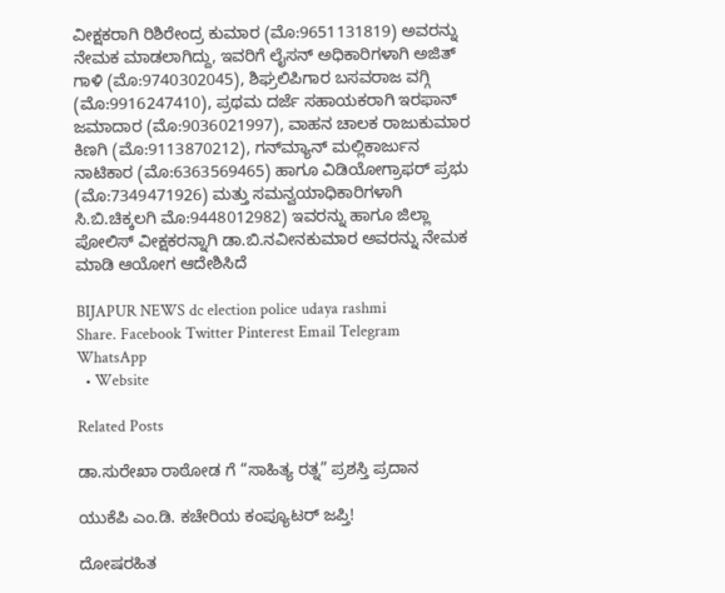ವೀಕ್ಷಕರಾಗಿ ರಿಶಿರೇಂದ್ರ ಕುಮಾರ (ಮೊ:9651131819) ಅವರನ್ನು ನೇಮಕ ಮಾಡಲಾಗಿದ್ದು, ಇವರಿಗೆ ಲೈಸನ್ ಅಧಿಕಾರಿಗಳಾಗಿ ಅಜಿತ್ ಗಾಳಿ (ಮೊ:9740302045), ಶಿಘ್ರಲಿಪಿಗಾರ ಬಸವರಾಜ ವಗ್ಗಿ (ಮೊ:9916247410), ಪ್ರಥಮ ದರ್ಜೆ ಸಹಾಯಕರಾಗಿ ಇರಫಾನ್ ಜಮಾದಾರ (ಮೊ:9036021997), ವಾಹನ ಚಾಲಕ ರಾಜುಕುಮಾರ ಕಿಣಗಿ (ಮೊ:9113870212), ಗನ್‌ಮ್ಯಾನ್ ಮಲ್ಲಿಕಾರ್ಜುನ ನಾಟಿಕಾರ (ಮೊ:6363569465) ಹಾಗೂ ವಿಡಿಯೋಗ್ರಾಫರ್ ಪ್ರಭು (ಮೊ:7349471926) ಮತ್ತು ಸಮನ್ವಯಾಧಿಕಾರಿಗಳಾಗಿ ಸಿ.ಬಿ.ಚಿಕ್ಕಲಗಿ ಮೊ:9448012982) ಇವರನ್ನು ಹಾಗೂ ಜಿಲ್ಲಾ ಪೋಲಿಸ್ ವೀಕ್ಷಕರನ್ನಾಗಿ ಡಾ.ಬಿ.ನವೀನಕುಮಾರ ಅವರನ್ನು ನೇಮಕ ಮಾಡಿ ಆಯೋಗ ಆದೇಶಿಸಿದೆ

BIJAPUR NEWS dc election police udaya rashmi
Share. Facebook Twitter Pinterest Email Telegram WhatsApp
  • Website

Related Posts

ಡಾ.ಸುರೇಖಾ ರಾಠೋಡ ಗೆ “ಸಾಹಿತ್ಯ ರತ್ನ” ಪ್ರಶಸ್ತಿ ಪ್ರದಾನ

ಯುಕೆಪಿ ಎಂ.ಡಿ. ಕಚೇರಿಯ ಕಂಪ್ಯೂಟರ್ ಜಪ್ತಿ!

ದೋಷರಹಿತ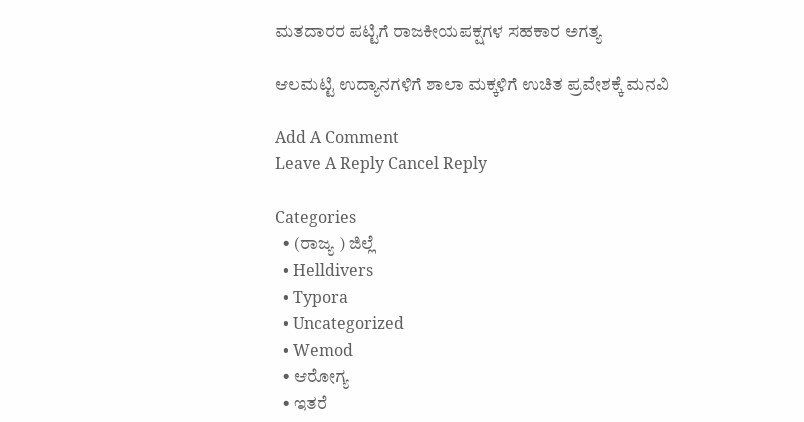ಮತದಾರರ ಪಟ್ಟಿಗೆ ರಾಜಕೀಯಪಕ್ಷಗಳ ಸಹಕಾರ ಅಗತ್ಯ

ಆಲಮಟ್ಟಿ ಉದ್ಯಾನಗಳಿಗೆ ಶಾಲಾ ಮಕ್ಕಳಿಗೆ ಉಚಿತ ಪ್ರವೇಶಕ್ಕೆ ಮನವಿ

Add A Comment
Leave A Reply Cancel Reply

Categories
  • (ರಾಜ್ಯ ) ಜಿಲ್ಲೆ
  • Helldivers
  • Typora
  • Uncategorized
  • Wemod
  • ಆರೋಗ್ಯ
  • ಇತರೆ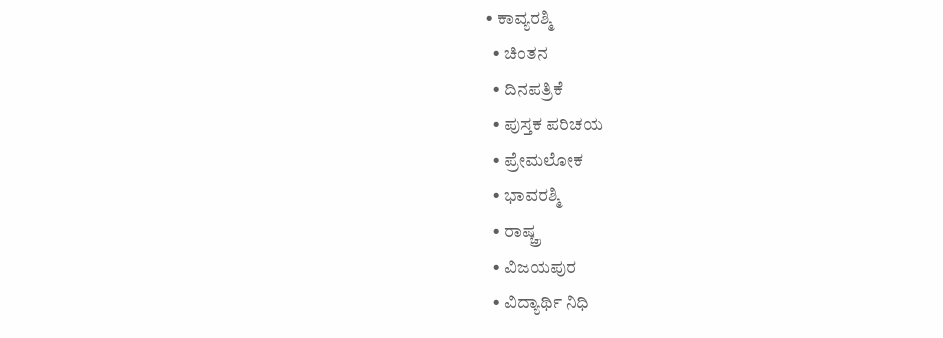• ಕಾವ್ಯರಶ್ಮಿ
  • ಚಿಂತನ
  • ದಿನಪತ್ರಿಕೆ
  • ಪುಸ್ತಕ ಪರಿಚಯ
  • ಪ್ರೇಮಲೋಕ
  • ಭಾವರಶ್ಮಿ
  • ರಾಷ್ಚ್ರ
  • ವಿಜಯಪುರ
  • ವಿದ್ಯಾರ್ಥಿ ನಿಧಿ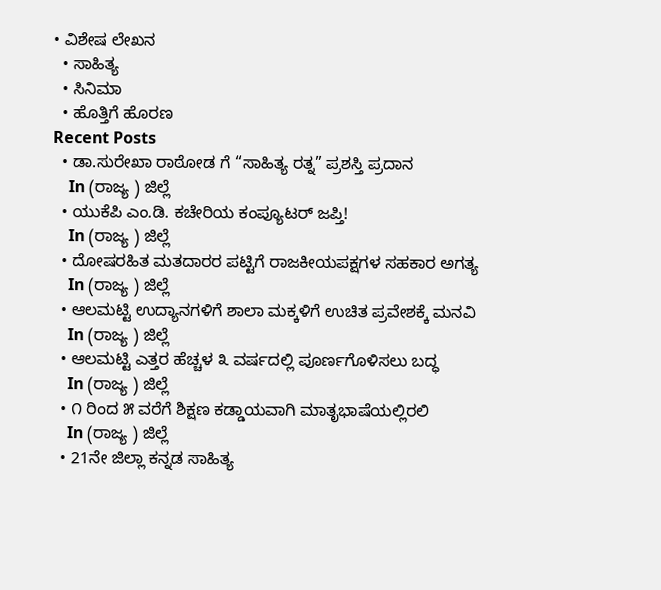• ವಿಶೇಷ ಲೇಖನ
  • ಸಾಹಿತ್ಯ
  • ಸಿನಿಮಾ
  • ಹೊತ್ತಿಗೆ ಹೊರಣ
Recent Posts
  • ಡಾ.ಸುರೇಖಾ ರಾಠೋಡ ಗೆ “ಸಾಹಿತ್ಯ ರತ್ನ” ಪ್ರಶಸ್ತಿ ಪ್ರದಾನ
    In (ರಾಜ್ಯ ) ಜಿಲ್ಲೆ
  • ಯುಕೆಪಿ ಎಂ.ಡಿ. ಕಚೇರಿಯ ಕಂಪ್ಯೂಟರ್ ಜಪ್ತಿ!
    In (ರಾಜ್ಯ ) ಜಿಲ್ಲೆ
  • ದೋಷರಹಿತ ಮತದಾರರ ಪಟ್ಟಿಗೆ ರಾಜಕೀಯಪಕ್ಷಗಳ ಸಹಕಾರ ಅಗತ್ಯ
    In (ರಾಜ್ಯ ) ಜಿಲ್ಲೆ
  • ಆಲಮಟ್ಟಿ ಉದ್ಯಾನಗಳಿಗೆ ಶಾಲಾ ಮಕ್ಕಳಿಗೆ ಉಚಿತ ಪ್ರವೇಶಕ್ಕೆ ಮನವಿ
    In (ರಾಜ್ಯ ) ಜಿಲ್ಲೆ
  • ಆಲಮಟ್ಟಿ ಎತ್ತರ ಹೆಚ್ಚಳ ೩ ವರ್ಷದಲ್ಲಿ ಪೂರ್ಣಗೊಳಿಸಲು ಬದ್ಧ
    In (ರಾಜ್ಯ ) ಜಿಲ್ಲೆ
  • ೧ ರಿಂದ ೫ ವರೆಗೆ ಶಿಕ್ಷಣ ಕಡ್ಡಾಯವಾಗಿ ಮಾತೃಭಾಷೆಯಲ್ಲಿರಲಿ
    In (ರಾಜ್ಯ ) ಜಿಲ್ಲೆ
  • 21ನೇ ಜಿಲ್ಲಾ ಕನ್ನಡ ಸಾಹಿತ್ಯ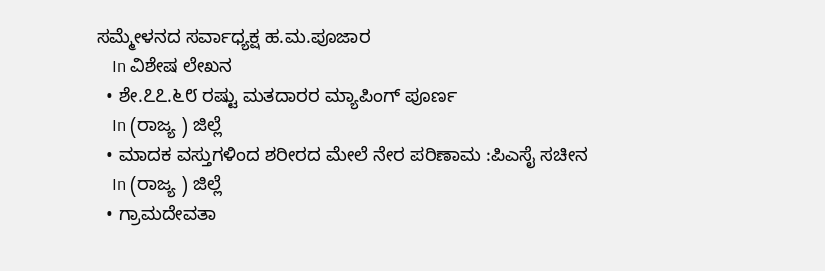ಸಮ್ಮೇಳನದ ಸರ್ವಾಧ್ಯಕ್ಷ ಹ.ಮ.ಪೂಜಾರ
    In ವಿಶೇಷ ಲೇಖನ
  • ಶೇ.೭೭.೬೮ ರಷ್ಟು ಮತದಾರರ ಮ್ಯಾಪಿಂಗ್ ಪೂರ್ಣ
    In (ರಾಜ್ಯ ) ಜಿಲ್ಲೆ
  • ಮಾದಕ ವಸ್ತುಗಳಿಂದ ಶರೀರದ ಮೇಲೆ ನೇರ ಪರಿಣಾಮ :ಪಿಎಸೈ ಸಚೀನ
    In (ರಾಜ್ಯ ) ಜಿಲ್ಲೆ
  • ಗ್ರಾಮದೇವತಾ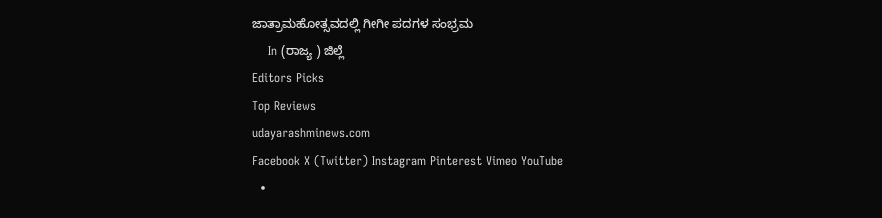ಜಾತ್ರಾಮಹೋತ್ಸವದಲ್ಲಿ ಗೀಗೀ ಪದಗಳ ಸಂಭ್ರಮ
    In (ರಾಜ್ಯ ) ಜಿಲ್ಲೆ
Editors Picks
Top Reviews
udayarashminews.com
Facebook X (Twitter) Instagram Pinterest Vimeo YouTube
  •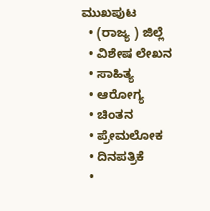ಮುಖಪುಟ
  • (ರಾಜ್ಯ ) ಜಿಲ್ಲೆ
  • ವಿಶೇಷ ಲೇಖನ
  • ಸಾಹಿತ್ಯ
  • ಆರೋಗ್ಯ
  • ಚಿಂತನ
  • ಪ್ರೇಮಲೋಕ
  • ದಿನಪತ್ರಿಕೆ
  •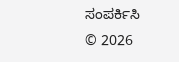ಸಂಪರ್ಕಿಸಿ
© 2026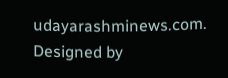udayarashminews.com. Designed by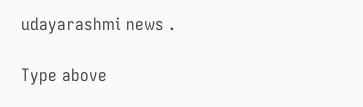udayarashmi news .

Type above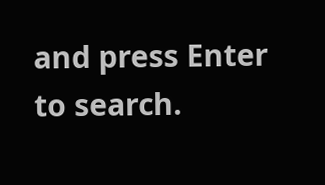and press Enter to search.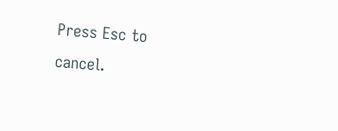Press Esc to cancel.